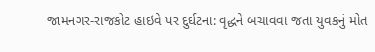જામનગર-રાજકોટ હાઇવે પર દુર્ઘટના: વૃદ્ધને બચાવવા જતા યુવકનું મોત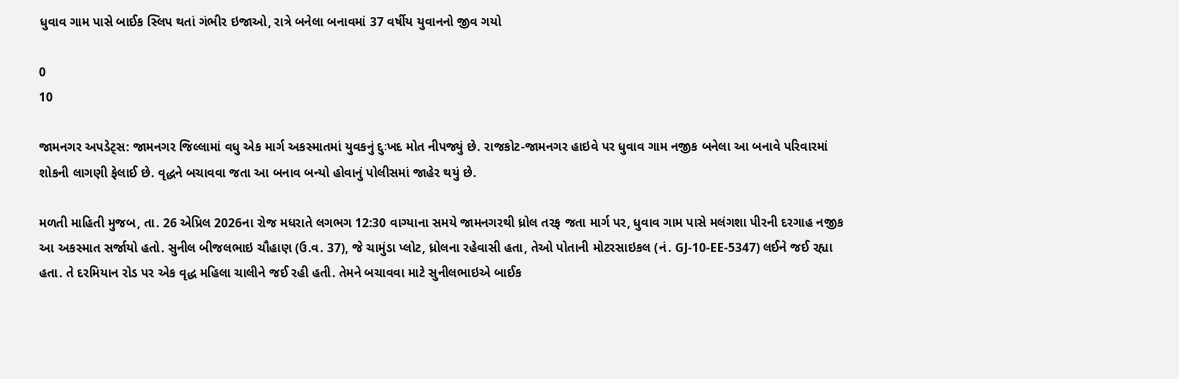ધુવાવ ગામ પાસે બાઈક સ્લિપ થતાં ગંભીર ઇજાઓ, રાત્રે બનેલા બનાવમાં 37 વર્ષીય યુવાનનો જીવ ગયો

0
10

જામનગર અપડેટ્સ: જામનગર જિલ્લામાં વધુ એક માર્ગ અકસ્માતમાં યુવકનું દુઃખદ મોત નીપજ્યું છે. રાજકોટ-જામનગર હાઇવે પર ધુવાવ ગામ નજીક બનેલા આ બનાવે પરિવારમાં શોકની લાગણી ફેલાઈ છે. વૃદ્ધને બચાવવા જતા આ બનાવ બન્યો હોવાનું પોલીસમાં જાહેર થયું છે.

મળતી માહિતી મુજબ, તા. 26 એપ્રિલ 2026ના રોજ મધરાતે લગભગ 12:30 વાગ્યાના સમયે જામનગરથી ધ્રોલ તરફ જતા માર્ગ પર, ધુવાવ ગામ પાસે મલંગશા પીરની દરગાહ નજીક આ અકસ્માત સર્જાયો હતો. સુનીલ બીજલભાઇ ચૌહાણ (ઉ.વ. 37), જે ચામુંડા પ્લોટ, ધ્રોલના રહેવાસી હતા, તેઓ પોતાની મોટરસાઇકલ (નં. GJ-10-EE-5347) લઈને જઈ રહ્યા હતા. તે દરમિયાન રોડ પર એક વૃદ્ધ મહિલા ચાલીને જઈ રહી હતી. તેમને બચાવવા માટે સુનીલભાઇએ બાઈક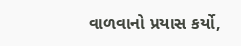વાળવાનો પ્રયાસ કર્યો,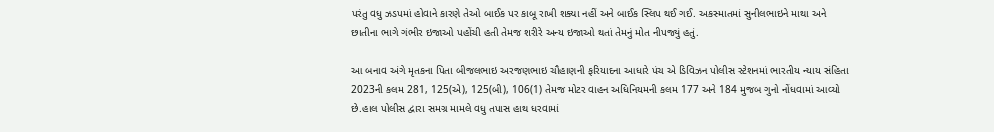પરંતુ વધુ ઝડપમાં હોવાને કારણે તેઓ બાઈક પર કાબૂ રાખી શક્યા નહીં અને બાઈક સ્લિપ થઈ ગઈ. અકસ્માતમાં સુનીલભાઇને માથા અને છાતીના ભાગે ગંભીર ઇજાઓ પહોંચી હતી તેમજ શરીરે અન્ય ઇજાઓ થતાં તેમનું મોત નીપજ્યું હતું.

આ બનાવ અંગે મૃતકના પિતા બીજલભાઇ અરજણભાઇ ચૌહાણની ફરિયાદના આધારે પંચ એ ડિવિઝન પોલીસ સ્ટેશનમાં ભારતીય ન્યાય સંહિતા 2023ની કલમ 281, 125(એ), 125(બી), 106(1) તેમજ મોટર વાહન અધિનિયમની કલમ 177 અને 184 મુજબ ગુનો નોંધવામાં આવ્યો છે.હાલ પોલીસ દ્વારા સમગ્ર મામલે વધુ તપાસ હાથ ધરવામાં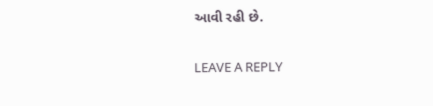આવી રહી છે.

LEAVE A REPLY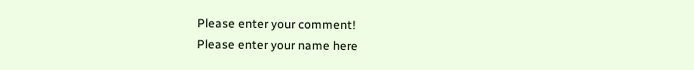Please enter your comment!
Please enter your name here